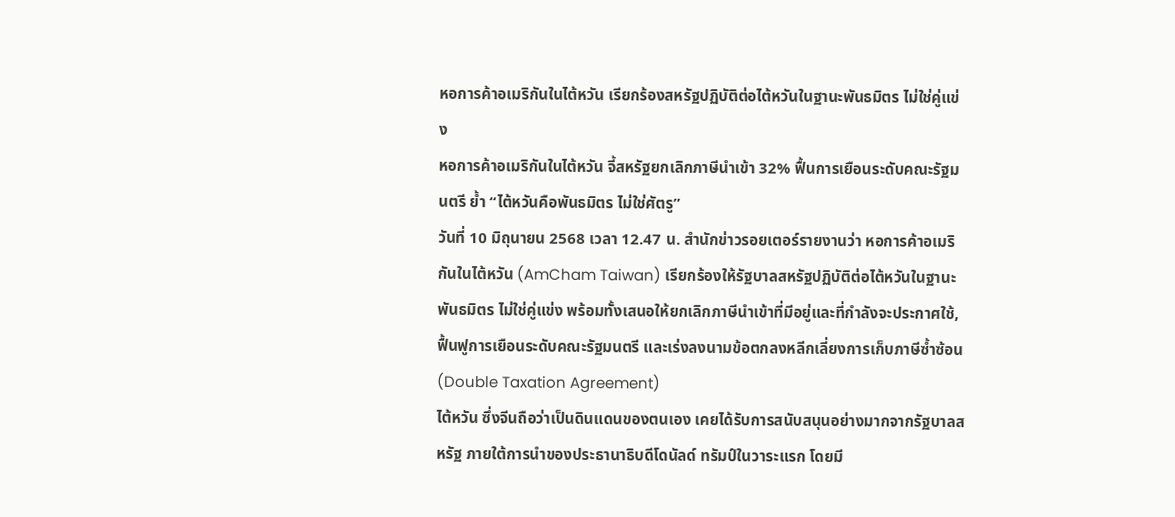หอการค้าอเมริกันในไต้หวัน เรียกร้องสหรัฐปฏิบัติต่อไต้หวันในฐานะพันธมิตร ไม่ใช่คู่แข่ง
หอการค้าอเมริกันในไต้หวัน จี้สหรัฐยกเลิกภาษีนำเข้า 32% ฟื้นการเยือนระดับคณะรัฐมนตรี ย้ำ “ไต้หวันคือพันธมิตร ไม่ใช่ศัตรู”
วันที่ 10 มิถุนายน 2568 เวลา 12.47 น. สำนักข่าวรอยเตอร์รายงานว่า หอการค้าอเมริกันในไต้หวัน (AmCham Taiwan) เรียกร้องให้รัฐบาลสหรัฐปฏิบัติต่อไต้หวันในฐานะพันธมิตร ไม่ใช่คู่แข่ง พร้อมทั้งเสนอให้ยกเลิกภาษีนำเข้าที่มีอยู่และที่กำลังจะประกาศใช้, ฟื้นฟูการเยือนระดับคณะรัฐมนตรี และเร่งลงนามข้อตกลงหลีกเลี่ยงการเก็บภาษีซ้ำซ้อน (Double Taxation Agreement)
ไต้หวัน ซึ่งจีนถือว่าเป็นดินแดนของตนเอง เคยได้รับการสนับสนุนอย่างมากจากรัฐบาลสหรัฐ ภายใต้การนำของประธานาธิบดีโดนัลด์ ทรัมป์ในวาระแรก โดยมี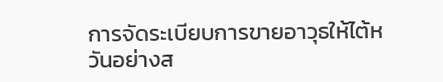การจัดระเบียบการขายอาวุธให้ไต้หวันอย่างส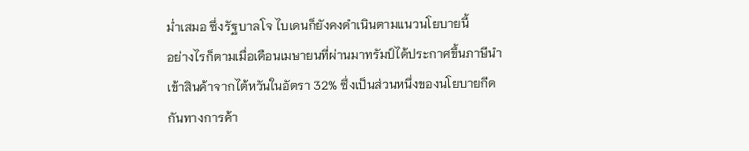ม่ำเสมอ ซึ่งรัฐบาลโจ ไบเดนก็ยังคงดำเนินตามแนวนโยบายนี้
อย่างไรก็ตามเมื่อเดือนเมษายนที่ผ่านมาทรัมป์ได้ประกาศขึ้นภาษีนำเข้าสินค้าจากไต้หวันในอัตรา 32% ซึ่งเป็นส่วนหนึ่งของนโยบายกีดกันทางการค้า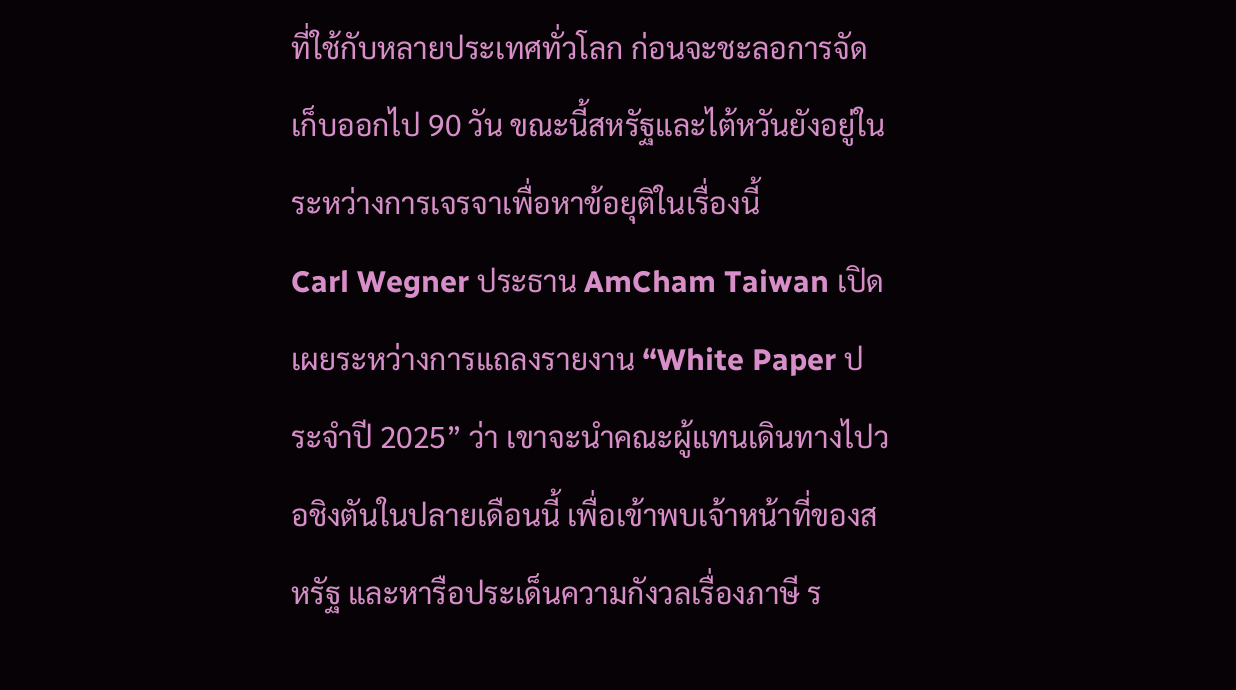ที่ใช้กับหลายประเทศทั่วโลก ก่อนจะชะลอการจัดเก็บออกไป 90 วัน ขณะนี้สหรัฐและไต้หวันยังอยู่ในระหว่างการเจรจาเพื่อหาข้อยุติในเรื่องนี้
Carl Wegner ประธาน AmCham Taiwan เปิดเผยระหว่างการแถลงรายงาน “White Paper ประจำปี 2025” ว่า เขาจะนำคณะผู้แทนเดินทางไปวอชิงตันในปลายเดือนนี้ เพื่อเข้าพบเจ้าหน้าที่ของสหรัฐ และหารือประเด็นความกังวลเรื่องภาษี ร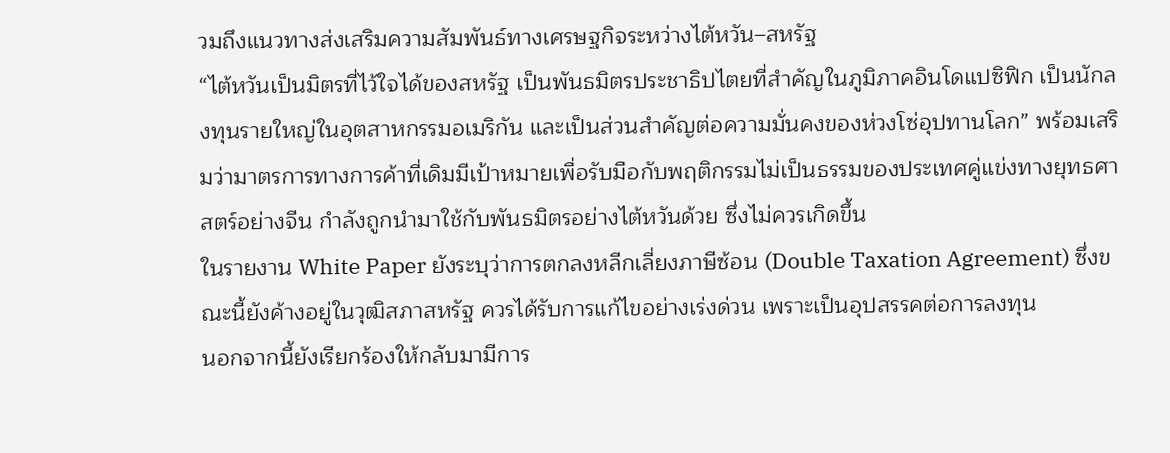วมถึงแนวทางส่งเสริมความสัมพันธ์ทางเศรษฐกิจระหว่างไต้หวัน–สหรัฐ
“ไต้หวันเป็นมิตรที่ไว้ใจได้ของสหรัฐ เป็นพันธมิตรประชาธิปไตยที่สำคัญในภูมิภาคอินโดแปซิฟิก เป็นนักลงทุนรายใหญ่ในอุตสาหกรรมอเมริกัน และเป็นส่วนสำคัญต่อความมั่นคงของห่วงโซ่อุปทานโลก” พร้อมเสริมว่ามาตรการทางการค้าที่เดิมมีเป้าหมายเพื่อรับมือกับพฤติกรรมไม่เป็นธรรมของประเทศคู่แข่งทางยุทธศาสตร์อย่างจีน กำลังถูกนำมาใช้กับพันธมิตรอย่างไต้หวันด้วย ซึ่งไม่ควรเกิดขึ้น
ในรายงาน White Paper ยังระบุว่าการตกลงหลีกเลี่ยงภาษีซ้อน (Double Taxation Agreement) ซึ่งขณะนี้ยังค้างอยู่ในวุฒิสภาสหรัฐ ควรได้รับการแก้ไขอย่างเร่งด่วน เพราะเป็นอุปสรรคต่อการลงทุน
นอกจากนี้ยังเรียกร้องให้กลับมามีการ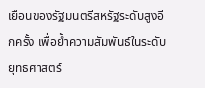เยือนของรัฐมนตรีสหรัฐระดับสูงอีกครั้ง เพื่อย้ำความสัมพันธ์ในระดับยุทธศาสตร์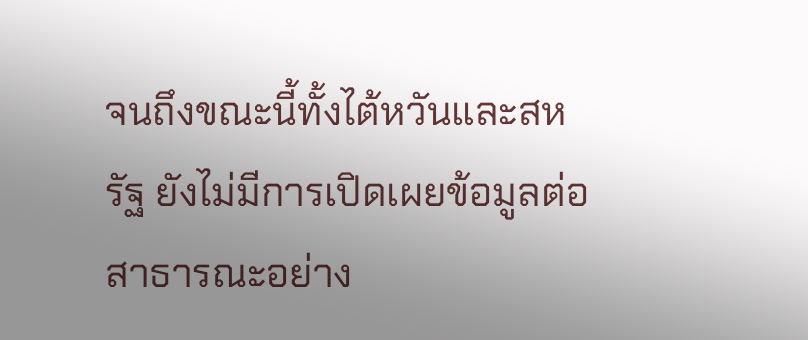จนถึงขณะนี้ทั้งไต้หวันและสหรัฐ ยังไม่มีการเปิดเผยข้อมูลต่อสาธารณะอย่าง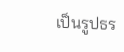เป็นรูปธร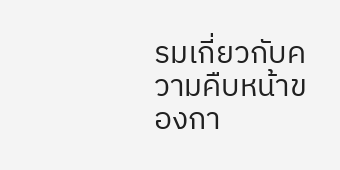รมเกี่ยวกับความคืบหน้าของกา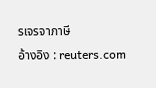รเจรจาภาษี
อ้างอิง : reuters.com